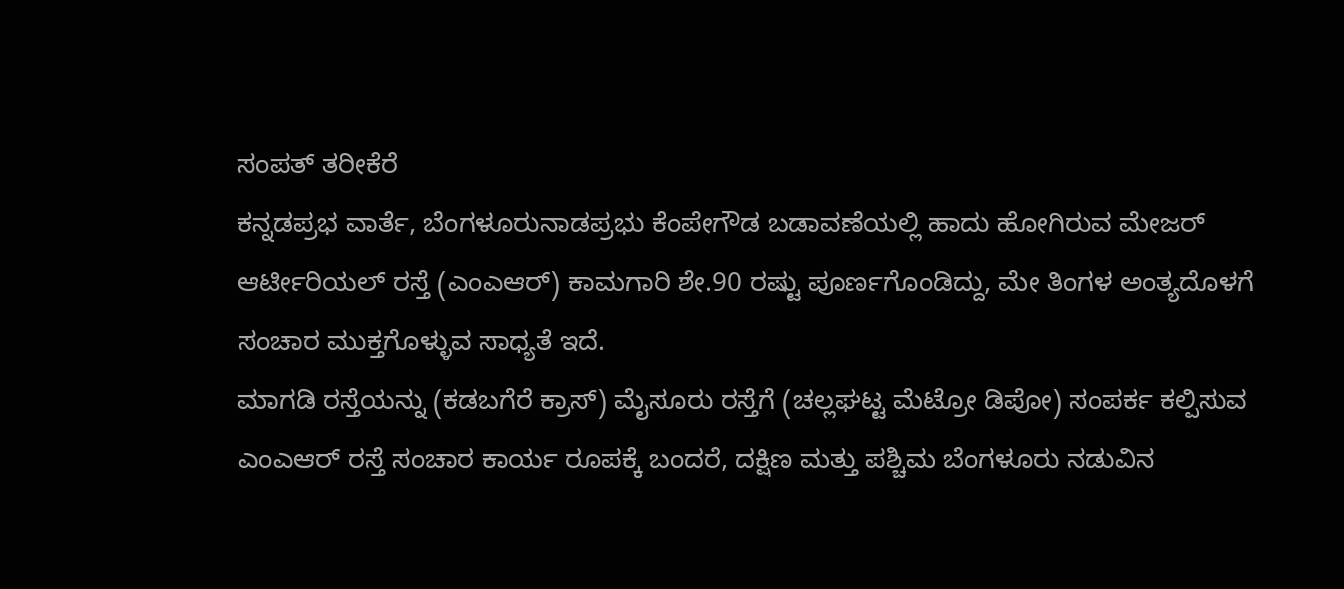ಸಂಪತ್ ತರೀಕೆರೆ
ಕನ್ನಡಪ್ರಭ ವಾರ್ತೆ, ಬೆಂಗಳೂರುನಾಡಪ್ರಭು ಕೆಂಪೇಗೌಡ ಬಡಾವಣೆಯಲ್ಲಿ ಹಾದು ಹೋಗಿರುವ ಮೇಜರ್ ಆರ್ಟೀರಿಯಲ್ ರಸ್ತೆ (ಎಂಎಆರ್) ಕಾಮಗಾರಿ ಶೇ.90 ರಷ್ಟು ಪೂರ್ಣಗೊಂಡಿದ್ದು, ಮೇ ತಿಂಗಳ ಅಂತ್ಯದೊಳಗೆ ಸಂಚಾರ ಮುಕ್ತಗೊಳ್ಳುವ ಸಾಧ್ಯತೆ ಇದೆ.
ಮಾಗಡಿ ರಸ್ತೆಯನ್ನು (ಕಡಬಗೆರೆ ಕ್ರಾಸ್) ಮೈಸೂರು ರಸ್ತೆಗೆ (ಚಲ್ಲಘಟ್ಟ ಮೆಟ್ರೋ ಡಿಪೋ) ಸಂಪರ್ಕ ಕಲ್ಪಿಸುವ ಎಂಎಆರ್ ರಸ್ತೆ ಸಂಚಾರ ಕಾರ್ಯ ರೂಪಕ್ಕೆ ಬಂದರೆ, ದಕ್ಷಿಣ ಮತ್ತು ಪಶ್ಚಿಮ ಬೆಂಗಳೂರು ನಡುವಿನ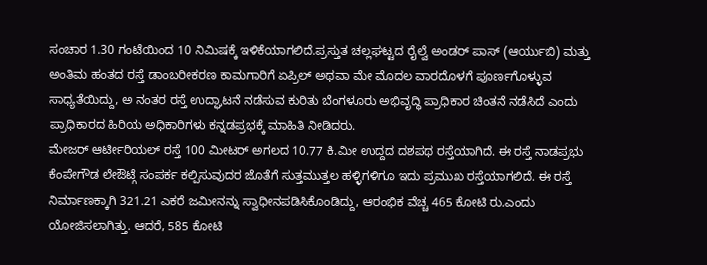ಸಂಚಾರ 1.30 ಗಂಟೆಯಿಂದ 10 ನಿಮಿಷಕ್ಕೆ ಇಳಿಕೆಯಾಗಲಿದೆ.ಪ್ರಸ್ತುತ ಚಲ್ಲಘಟ್ಟದ ರೈಲ್ವೆ ಅಂಡರ್ ಪಾಸ್ (ಆರ್ಯುಬಿ) ಮತ್ತು ಅಂತಿಮ ಹಂತದ ರಸ್ತೆ ಡಾಂಬರೀಕರಣ ಕಾಮಗಾರಿಗೆ ಏಪ್ರಿಲ್ ಅಥವಾ ಮೇ ಮೊದಲ ವಾರದೊಳಗೆ ಪೂರ್ಣಗೊಳ್ಳುವ ಸಾಧ್ಯತೆಯಿದ್ದು, ಅ ನಂತರ ರಸ್ತೆ ಉದ್ಘಾಟನೆ ನಡೆಸುವ ಕುರಿತು ಬೆಂಗಳೂರು ಅಭಿವೃದ್ಧಿ ಪ್ರಾಧಿಕಾರ ಚಿಂತನೆ ನಡೆಸಿದೆ ಎಂದು ಪ್ರಾಧಿಕಾರದ ಹಿರಿಯ ಅಧಿಕಾರಿಗಳು ಕನ್ನಡಪ್ರಭಕ್ಕೆ ಮಾಹಿತಿ ನೀಡಿದರು.
ಮೇಜರ್ ಆರ್ಟೀರಿಯಲ್ ರಸ್ತೆ 100 ಮೀಟರ್ ಅಗಲದ 10.77 ಕಿ.ಮೀ ಉದ್ದದ ದಶಪಥ ರಸ್ತೆಯಾಗಿದೆ. ಈ ರಸ್ತೆ ನಾಡಪ್ರಭು ಕೆಂಪೇಗೌಡ ಲೇಔಟ್ಗೆ ಸಂಪರ್ಕ ಕಲ್ಪಿಸುವುದರ ಜೊತೆಗೆ ಸುತ್ತಮುತ್ತಲ ಹಳ್ಳಿಗಳಿಗೂ ಇದು ಪ್ರಮುಖ ರಸ್ತೆಯಾಗಲಿದೆ. ಈ ರಸ್ತೆ ನಿರ್ಮಾಣಕ್ಕಾಗಿ 321.21 ಎಕರೆ ಜಮೀನನ್ನು ಸ್ವಾಧೀನಪಡಿಸಿಕೊಂಡಿದ್ದು, ಆರಂಭಿಕ ವೆಚ್ಚ 465 ಕೋಟಿ ರು.ಎಂದು ಯೋಜಿಸಲಾಗಿತ್ತು. ಆದರೆ, 585 ಕೋಟಿ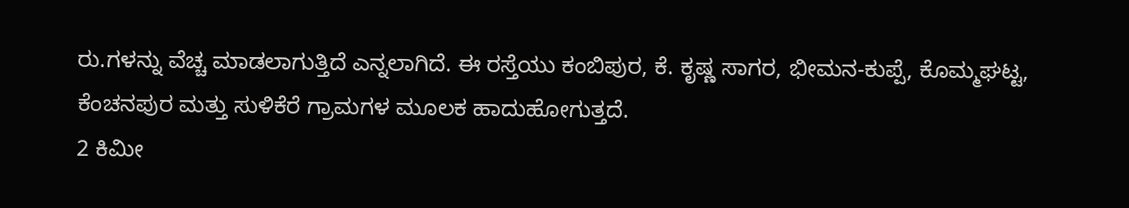ರು.ಗಳನ್ನು ವೆಚ್ಚ ಮಾಡಲಾಗುತ್ತಿದೆ ಎನ್ನಲಾಗಿದೆ. ಈ ರಸ್ತೆಯು ಕಂಬಿಪುರ, ಕೆ. ಕೃಷ್ಣ ಸಾಗರ, ಭೀಮನ-ಕುಪ್ಪೆ, ಕೊಮ್ಮಘಟ್ಟ, ಕೆಂಚನಪುರ ಮತ್ತು ಸುಳಿಕೆರೆ ಗ್ರಾಮಗಳ ಮೂಲಕ ಹಾದುಹೋಗುತ್ತದೆ.
2 ಕಿಮೀ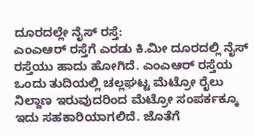ದೂರದಲ್ಲೇ ನೈಸ್ ರಸ್ತೆ:
ಎಂಎಆರ್ ರಸ್ತೆಗೆ ಎರಡು ಕಿ.ಮೀ ದೂರದಲ್ಲಿ ನೈಸ್ ರಸ್ತೆಯು ಹಾದು ಹೋಗಿದೆ. ಎಂಎಆರ್ ರಸ್ತೆಯ ಒಂದು ತುದಿಯಲ್ಲಿ ಚಲ್ಲಘಟ್ಟ ಮೆಟ್ರೋ ರೈಲು ನಿಲ್ದಾಣ ಇರುವುದರಿಂದ ಮೆಟ್ರೋ ಸಂಪರ್ಕಕ್ಕೂ ಇದು ಸಹಕಾರಿಯಾಗಲಿದೆ. ಜೊತೆಗೆ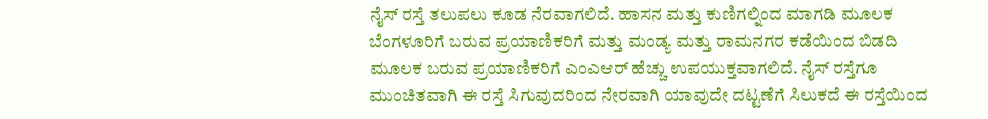ನೈಸ್ ರಸ್ತೆ ತಲುಪಲು ಕೂಡ ನೆರವಾಗಲಿದೆ. ಹಾಸನ ಮತ್ತು ಕುಣಿಗಲ್ನಿಂದ ಮಾಗಡಿ ಮೂಲಕ ಬೆಂಗಳೂರಿಗೆ ಬರುವ ಪ್ರಯಾಣಿಕರಿಗೆ ಮತ್ತು ಮಂಡ್ಯ ಮತ್ತು ರಾಮನಗರ ಕಡೆಯಿಂದ ಬಿಡದಿ ಮೂಲಕ ಬರುವ ಪ್ರಯಾಣಿಕರಿಗೆ ಎಂಎಆರ್ ಹೆಚ್ಚು ಉಪಯುಕ್ತವಾಗಲಿದೆ. ನೈಸ್ ರಸ್ತೆಗೂ ಮುಂಚಿತವಾಗಿ ಈ ರಸ್ತೆ ಸಿಗುವುದರಿಂದ ನೇರವಾಗಿ ಯಾವುದೇ ದಟ್ಟಣೆಗೆ ಸಿಲುಕದೆ ಈ ರಸ್ತೆಯಿಂದ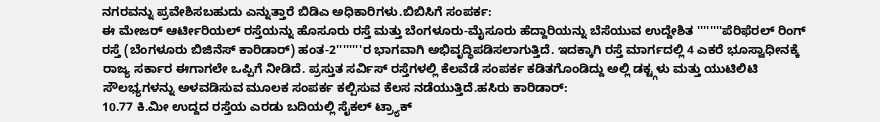ನಗರವನ್ನು ಪ್ರವೇಶಿಸಬಹುದು ಎನ್ನುತ್ತಾರೆ ಬಿಡಿಎ ಅಧಿಕಾರಿಗಳು.ಬಿಬಿಸಿಗೆ ಸಂಪರ್ಕ:
ಈ ಮೇಜರ್ ಆರ್ಟೀರಿಯಲ್ ರಸ್ತೆಯನ್ನು ಹೊಸೂರು ರಸ್ತೆ ಮತ್ತು ಬೆಂಗಳೂರು-ಮೈಸೂರು ಹೆದ್ದಾರಿಯನ್ನು ಬೆಸೆಯುವ ಉದ್ದೇಶಿತ ''''''''ಪೆರಿಫೆರಲ್ ರಿಂಗ್ ರಸ್ತೆ (ಬೆಂಗಳೂರು ಬಿಜಿನೆಸ್ ಕಾರಿಡಾರ್) ಹಂತ-2''''''''ರ ಭಾಗವಾಗಿ ಅಭಿವೃದ್ಧಿಪಡಿಸಲಾಗುತ್ತಿದೆ. ಇದಕ್ಕಾಗಿ ರಸ್ತೆ ಮಾರ್ಗದಲ್ಲಿ 4 ಎಕರೆ ಭೂಸ್ವಾಧೀನಕ್ಕೆ ರಾಜ್ಯ ಸರ್ಕಾರ ಈಗಾಗಲೇ ಒಪ್ಪಿಗೆ ನೀಡಿದೆ. ಪ್ರಸ್ತುತ ಸರ್ವಿಸ್ ರಸ್ತೆಗಳಲ್ಲಿ ಕೆಲವೆಡೆ ಸಂಪರ್ಕ ಕಡಿತಗೊಂಡಿದ್ದು ಅಲ್ಲಿ ಡಕ್ಟ್ಗಳು ಮತ್ತು ಯುಟಿಲಿಟಿ ಸೌಲಭ್ಯಗಳನ್ನು ಅಳವಡಿಸುವ ಮೂಲಕ ಸಂಪರ್ಕ ಕಲ್ಪಿಸುವ ಕೆಲಸ ನಡೆಯುತ್ತಿದೆ.ಹಸಿರು ಕಾರಿಡಾರ್:
10.77 ಕಿ.ಮೀ ಉದ್ದದ ರಸ್ತೆಯ ಎರಡು ಬದಿಯಲ್ಲಿ ಸೈಕಲ್ ಟ್ರ್ಯಾಕ್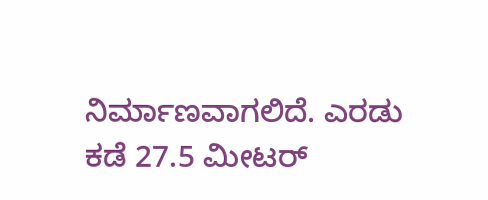ನಿರ್ಮಾಣವಾಗಲಿದೆ. ಎರಡು ಕಡೆ 27.5 ಮೀಟರ್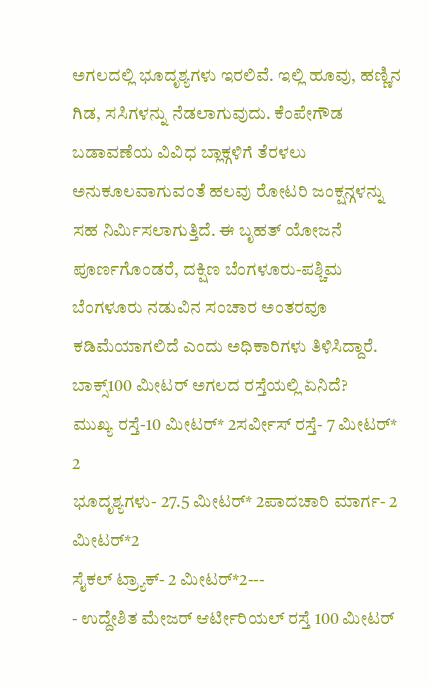ಅಗಲದಲ್ಲಿ ಭೂದೃಶ್ಯಗಳು ಇರಲಿವೆ. ಇಲ್ಲಿ ಹೂವು, ಹಣ್ಣಿನ ಗಿಡ, ಸಸಿಗಳನ್ನು ನೆಡಲಾಗುವುದು. ಕೆಂಪೇಗೌಡ ಬಡಾವಣೆಯ ವಿವಿಧ ಬ್ಲಾಕ್ಗಳಿಗೆ ತೆರಳಲು ಅನುಕೂಲವಾಗುವಂತೆ ಹಲವು ರೋಟರಿ ಜಂಕ್ಷನ್ಗಳನ್ನು ಸಹ ನಿರ್ಮಿಸಲಾಗುತ್ತಿದೆ. ಈ ಬೃಹತ್ ಯೋಜನೆ ಪೂರ್ಣಗೊಂಡರೆ, ದಕ್ಷಿಣ ಬೆಂಗಳೂರು-ಪಶ್ಚಿಮ ಬೆಂಗಳೂರು ನಡುವಿನ ಸಂಚಾರ ಅಂತರವೂ ಕಡಿಮೆಯಾಗಲಿದೆ ಎಂದು ಅಧಿಕಾರಿಗಳು ತಿಳಿಸಿದ್ದಾರೆ. ಬಾಕ್ಸ್100 ಮೀಟರ್ ಅಗಲದ ರಸ್ತೆಯಲ್ಲಿ ಏನಿದೆ?
ಮುಖ್ಯ ರಸ್ತೆ-10 ಮೀಟರ್* 2ಸರ್ವೀಸ್ ರಸ್ತೆ- 7 ಮೀಟರ್* 2
ಭೂದೃಶ್ಯಗಳು- 27.5 ಮೀಟರ್* 2ಪಾದಚಾರಿ ಮಾರ್ಗ- 2 ಮೀಟರ್*2
ಸೈಕಲ್ ಟ್ರ್ಯಾಕ್- 2 ಮೀಟರ್*2---
- ಉದ್ದೇಶಿತ ಮೇಜರ್ ಆರ್ಟೀರಿಯಲ್ ರಸ್ತೆ 100 ಮೀಟರ್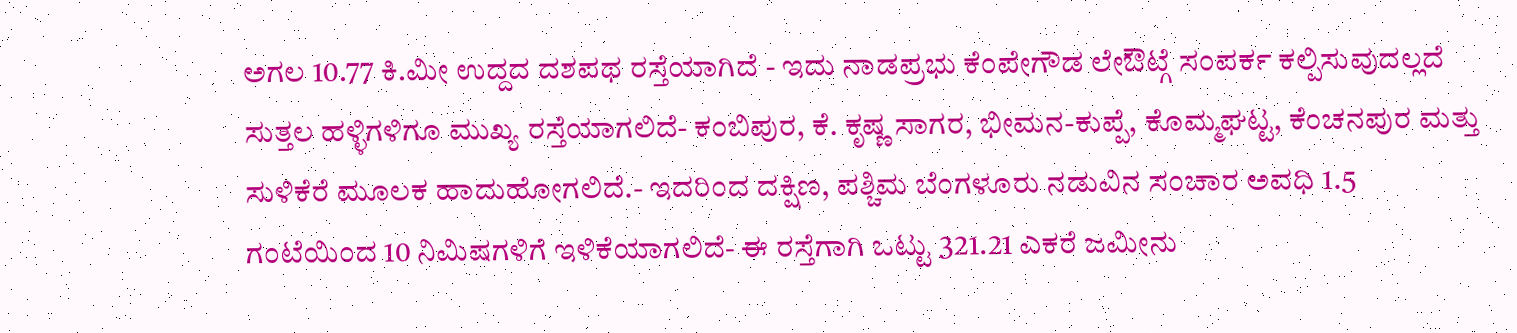ಅಗಲ 10.77 ಕಿ.ಮೀ ಉದ್ದದ ದಶಪಥ ರಸ್ತೆಯಾಗಿದೆ - ಇದು ನಾಡಪ್ರಭು ಕೆಂಪೇಗೌಡ ಲೇಔಟ್ಗೆ ಸಂಪರ್ಕ ಕಲ್ಪಿಸುವುದಲ್ಲದೆ ಸುತ್ತಲ ಹಳ್ಳಿಗಳಿಗೂ ಮುಖ್ಯ ರಸ್ತೆಯಾಗಲಿದೆ- ಕಂಬಿಪುರ, ಕೆ. ಕೃಷ್ಣ ಸಾಗರ, ಭೀಮನ-ಕುಪ್ಪೆ, ಕೊಮ್ಮಘಟ್ಟ, ಕೆಂಚನಪುರ ಮತ್ತು ಸುಳಿಕೆರೆ ಮೂಲಕ ಹಾದುಹೋಗಲಿದೆ.- ಇದರಿಂದ ದಕ್ಷಿಣ, ಪಶ್ಚಿಮ ಬೆಂಗಳೂರು ನಡುವಿನ ಸಂಚಾರ ಅವಧಿ 1.5 ಗಂಟೆಯಿಂದ 10 ನಿಮಿಷಗಳಿಗೆ ಇಳಿಕೆಯಾಗಲಿದೆ- ಈ ರಸ್ತೆಗಾಗಿ ಒಟ್ಟು 321.21 ಎಕರೆ ಜಮೀನು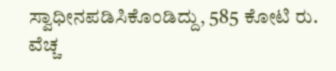ಸ್ವಾಧೀನಪಡಿಸಿಕೊಂಡಿದ್ದು, 585 ಕೋಟಿ ರು. ವೆಚ್ಚ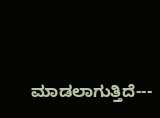ಮಾಡಲಾಗುತ್ತಿದೆ---